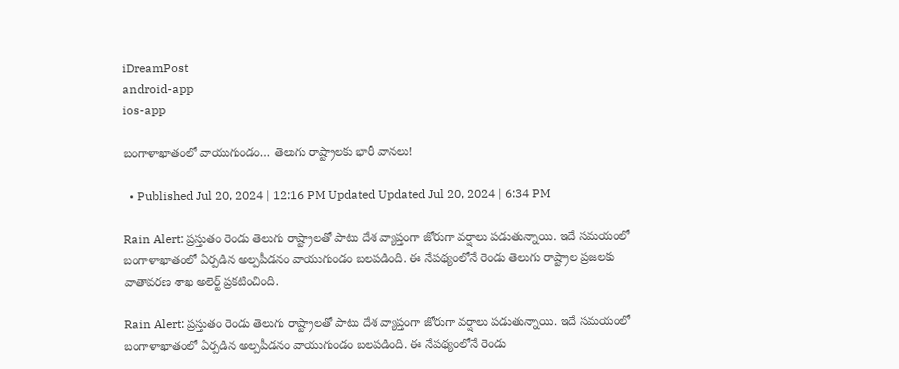iDreamPost
android-app
ios-app

బంగాళాఖాతంలో వాయుగుండం… తెలుగు రాష్ట్రాలకు భారీ వానలు!

  • Published Jul 20, 2024 | 12:16 PM Updated Updated Jul 20, 2024 | 6:34 PM

Rain Alert: ప్రస్తుతం రెండు తెలుగు రాష్ట్రాలతో పాటు దేశ వ్యాప్తంగా జోరుగా వర్షాలు పడుతున్నాయి. ఇదే సమయంలో బంగాళాఖాతంలో ఏర్పడిన అల్పపీడనం వాయుగుండం బలపడింది. ఈ నేపథ్యంలోనే రెండు తెలుగు రాష్ట్రాల ప్రజలకు వాతావరణ శాఖ అలెర్ట్ ప్రకటించింది.

Rain Alert: ప్రస్తుతం రెండు తెలుగు రాష్ట్రాలతో పాటు దేశ వ్యాప్తంగా జోరుగా వర్షాలు పడుతున్నాయి. ఇదే సమయంలో బంగాళాఖాతంలో ఏర్పడిన అల్పపీడనం వాయుగుండం బలపడింది. ఈ నేపథ్యంలోనే రెండు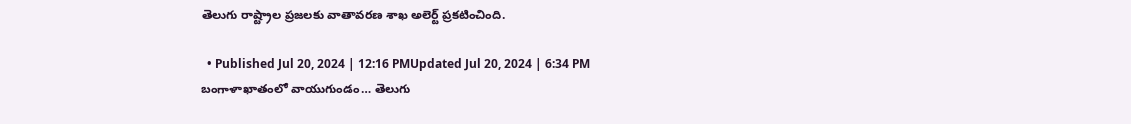తెలుగు రాష్ట్రాల ప్రజలకు వాతావరణ శాఖ అలెర్ట్ ప్రకటించింది.

  • Published Jul 20, 2024 | 12:16 PMUpdated Jul 20, 2024 | 6:34 PM
బంగాళాఖాతంలో వాయుగుండం… తెలుగు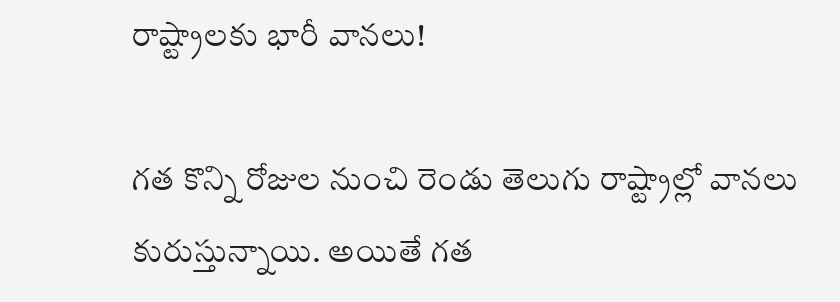రాష్ట్రాలకు భారీ వానలు!

గత కొన్ని రోజుల నుంచి రెండు తెలుగు రాష్ట్రాల్లో వానలు కురుస్తున్నాయి. అయితే గత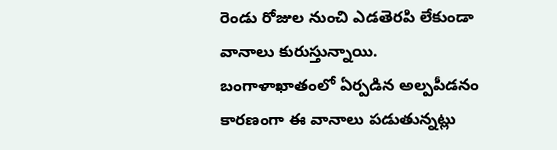రెండు రోజుల నుంచి ఎడతెరపి లేకుండా వానాలు కురుస్తున్నాయి. బంగాళాఖాతంలో ఏర్పడిన అల్పపీడనం కారణంగా ఈ వానాలు పడుతున్నట్లు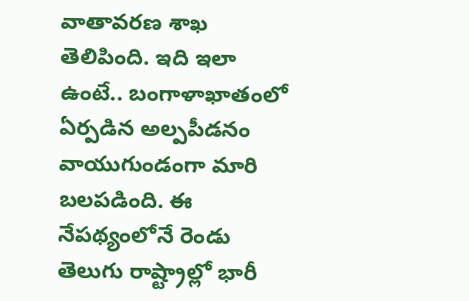వాతావరణ శాఖ తెలిపింది. ఇది ఇలా ఉంటే.. బంగాళాఖాతంలో ఏర్పడిన అల్పపీడనం వాయుగుండంగా మారి బలపడింది. ఈ నేపథ్యంలోనే రెండు తెలుగు రాష్ట్రాల్లో భారీ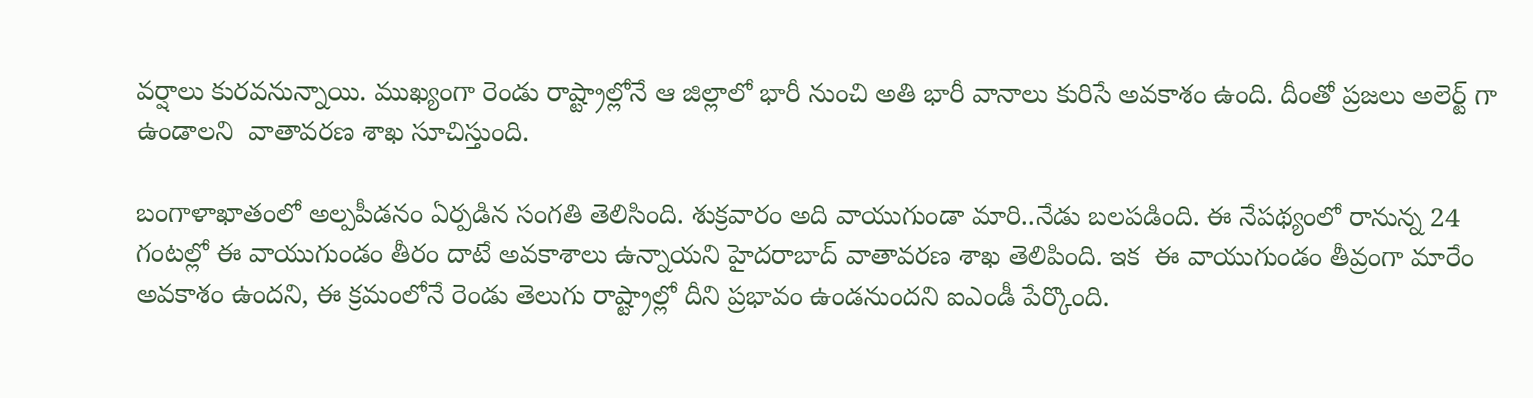వర్షాలు కురవనున్నాయి. ముఖ్యంగా రెండు రాష్ట్రాల్లోనే ఆ జిల్లాలో భారీ నుంచి అతి భారీ వానాలు కురిసే అవకాశం ఉంది. దీంతో ప్రజలు అలెర్ట్ గా ఉండాలని  వాతావరణ శాఖ సూచిస్తుంది.

బంగాళాఖాతంలో అల్పపీడనం ఏర్పడిన సంగతి తెలిసింది. శుక్రవారం అది వాయుగుండా మారి..నేడు బలపడింది. ఈ నేపథ్యంలో రానున్న 24 గంటల్లో ఈ వాయుగుండం తీరం దాటే అవకాశాలు ఉన్నాయని హైదరాబాద్ వాతావరణ శాఖ తెలిపింది. ఇక  ఈ వాయుగుండం తీవ్రంగా మారేం అవకాశం ఉందని, ఈ క్రమంలోనే రెండు తెలుగు రాష్ట్రాల్లో దీని ప్రభావం ఉండనుందని ఐఎండీ పేర్కొంది.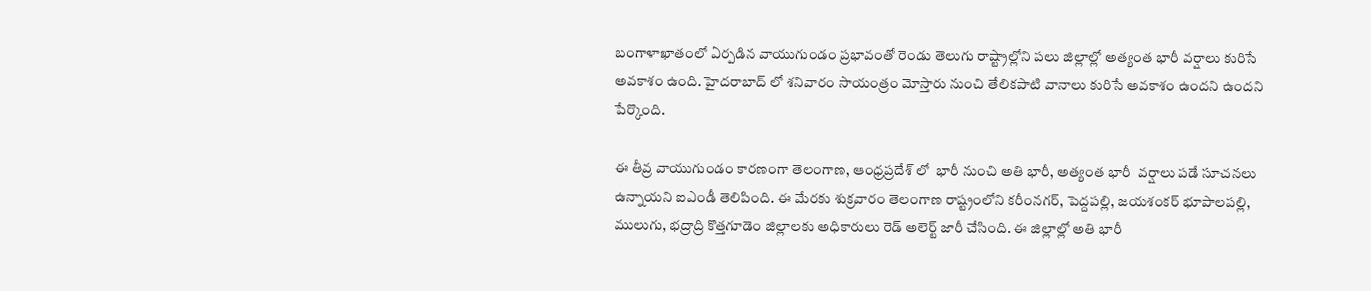బంగాళాఖాతంలో ఏర్పడిన వాయుగుండం ప్రభావంతో రెండు తెలుగు రాష్ట్రాల్లోని పలు జిల్లాల్లో అత్యంత భారీ వర్షాలు కురిసే అవకాశం ఉంది. హైదరాబాద్ లో శనివారం సాయంత్రం మోస్తారు నుంచి తేలికపాటి వానాలు కురిసే అవకాశం ఉందని ఉందని పేర్కొంది.

ఈ తీవ్ర వాయుగుండం కారణంగా తెలంగాణ, ఆంధ్రప్రదేశ్ లో  భారీ నుంచి అతి భారీ, అత్యంత భారీ  వర్షాలు పడే సూచనలు ఉన్నాయని ఐఎండీ తెలిపింది. ఈ మేరకు శుక్రవారం తెలంగాణ రాష్ట్రంలోని కరీంనగర్‌, పెద్దపల్లి, జయశంకర్‌ భూపాలపల్లి, ములుగు, భద్రాద్రి కొత్తగూడెం జిల్లాలకు అధికారులు రెడ్‌ అలెర్ట్‌ జారీ చేసింది. ఈ జిల్లాల్లో అతి భారీ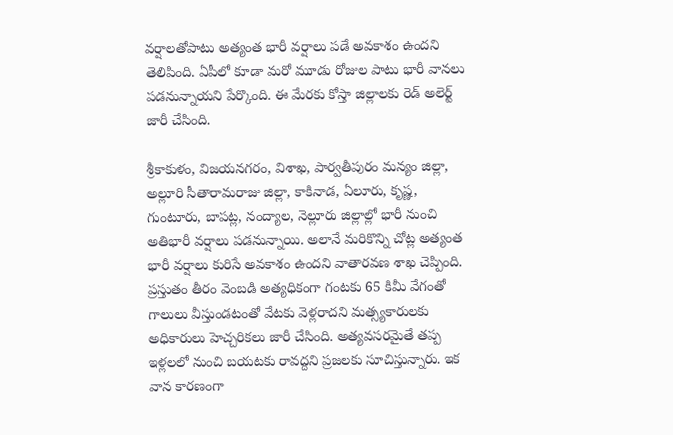వర్షాలతోపాటు అత్యంత భారీ వర్షాలు పడే అవకాశం ఉందని తెలిపింది. ఏపీలో కూడా మరో మూడు రోజుల పాటు భారీ వానలు పడనున్నాయని పేర్కొంది. ఈ మేరకు కోస్తా జిల్లాలకు రెడ్‌ అలెర్ట్‌ జారీ చేసింది.

శ్రీకాకుళం, విజయనగరం, విశాఖ, పార్వతీపురం మన్యం జిల్లా, అల్లూరి సీతారామరాజు జిల్లా, కాకినాడ, ఏలూరు, కృష్ణ, గుంటూరు, బాపట్ల, నంద్యాల, నెల్లూరు జిల్లాల్లో భారీ నుంచి అతిభారీ వర్షాలు పడనున్నాయి. అలానే మరికొన్ని చోట్ల అత్యంత భారీ వర్షాలు కురిసే అవకాశం ఉందని వాతారవణ శాఖ చెప్పింది. ప్రస్తుతం తీరం వెంబడి అత్యధికంగా గంటకు 65 కిమీ వేగంతో గాలులు వీస్తుండటంతో వేటకు వెళ్లరాదని మత్స్యకారులకు  అధికారులు హెచ్చరికలు జారీ చేసింది. అత్యవసరమైతే తప్ప ఇళ్లలలో నుంచి బయటకు రావద్దని ప్రజలకు సూచిస్తున్నారు. ఇక వాన కారణంగా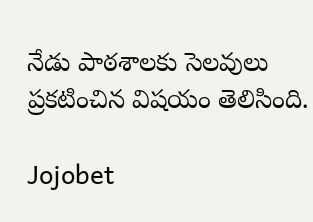నేడు పాఠశాలకు సెలవులు ప్రకటించిన విషయం తెలిసింది.

Jojobet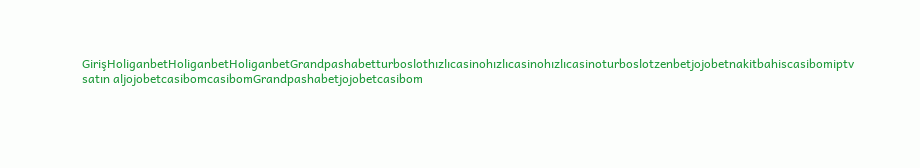GirişHoliganbetHoliganbetHoliganbetGrandpashabetturboslothızlıcasinohızlıcasinohızlıcasinoturboslotzenbetjojobetnakitbahiscasibomiptv satın aljojobetcasibomcasibomGrandpashabetjojobetcasibom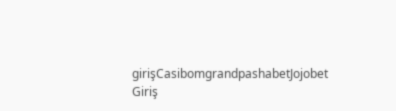girişCasibomgrandpashabetJojobet Giriş